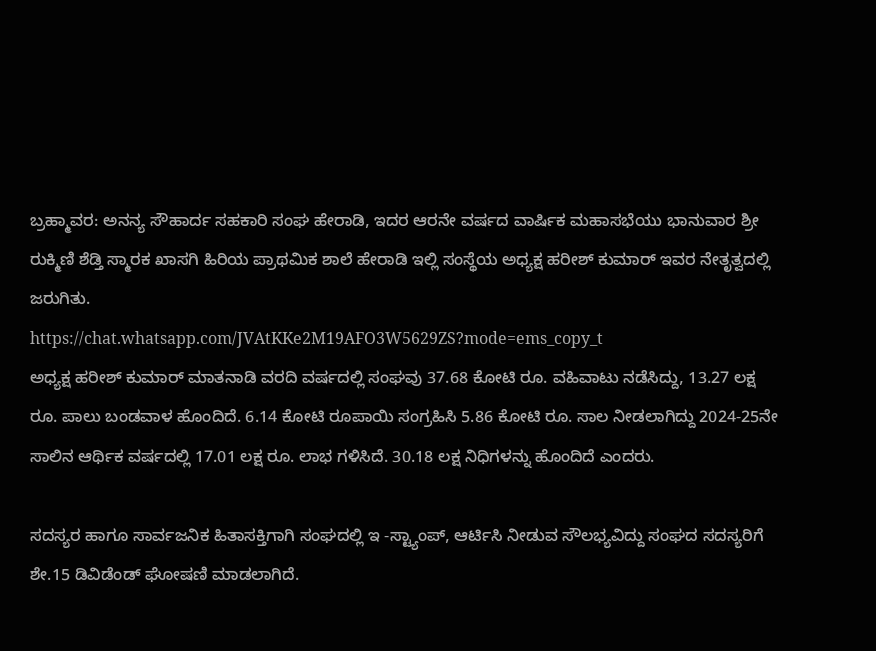ಬ್ರಹ್ಮಾವರ: ಅನನ್ಯ ಸೌಹಾರ್ದ ಸಹಕಾರಿ ಸಂಘ ಹೇರಾಡಿ, ಇದರ ಆರನೇ ವರ್ಷದ ವಾರ್ಷಿಕ ಮಹಾಸಭೆಯು ಭಾನುವಾರ ಶ್ರೀ ರುಕ್ಮಿಣಿ ಶೆಡ್ತಿ ಸ್ಮಾರಕ ಖಾಸಗಿ ಹಿರಿಯ ಪ್ರಾಥಮಿಕ ಶಾಲೆ ಹೇರಾಡಿ ಇಲ್ಲಿ ಸಂಸ್ಥೆಯ ಅಧ್ಯಕ್ಷ ಹರೀಶ್ ಕುಮಾರ್ ಇವರ ನೇತೃತ್ವದಲ್ಲಿ ಜರುಗಿತು.
https://chat.whatsapp.com/JVAtKKe2M19AFO3W5629ZS?mode=ems_copy_t
ಅಧ್ಯಕ್ಷ ಹರೀಶ್ ಕುಮಾರ್ ಮಾತನಾಡಿ ವರದಿ ವರ್ಷದಲ್ಲಿ ಸಂಘವು 37.68 ಕೋಟಿ ರೂ. ವಹಿವಾಟು ನಡೆಸಿದ್ದು, 13.27 ಲಕ್ಷ ರೂ. ಪಾಲು ಬಂಡವಾಳ ಹೊಂದಿದೆ. 6.14 ಕೋಟಿ ರೂಪಾಯಿ ಸಂಗ್ರಹಿಸಿ 5.86 ಕೋಟಿ ರೂ. ಸಾಲ ನೀಡಲಾಗಿದ್ದು 2024-25ನೇ ಸಾಲಿನ ಆರ್ಥಿಕ ವರ್ಷದಲ್ಲಿ 17.01 ಲಕ್ಷ ರೂ. ಲಾಭ ಗಳಿಸಿದೆ. 30.18 ಲಕ್ಷ ನಿಧಿಗಳನ್ನು ಹೊಂದಿದೆ ಎಂದರು.

ಸದಸ್ಯರ ಹಾಗೂ ಸಾರ್ವಜನಿಕ ಹಿತಾಸಕ್ತಿಗಾಗಿ ಸಂಘದಲ್ಲಿ ಇ -ಸ್ಟ್ಯಾಂಪ್, ಆರ್ಟಿಸಿ ನೀಡುವ ಸೌಲಭ್ಯವಿದ್ದು ಸಂಘದ ಸದಸ್ಯರಿಗೆ ಶೇ.15 ಡಿವಿಡೆಂಡ್ ಘೋಷಣಿ ಮಾಡಲಾಗಿದೆ.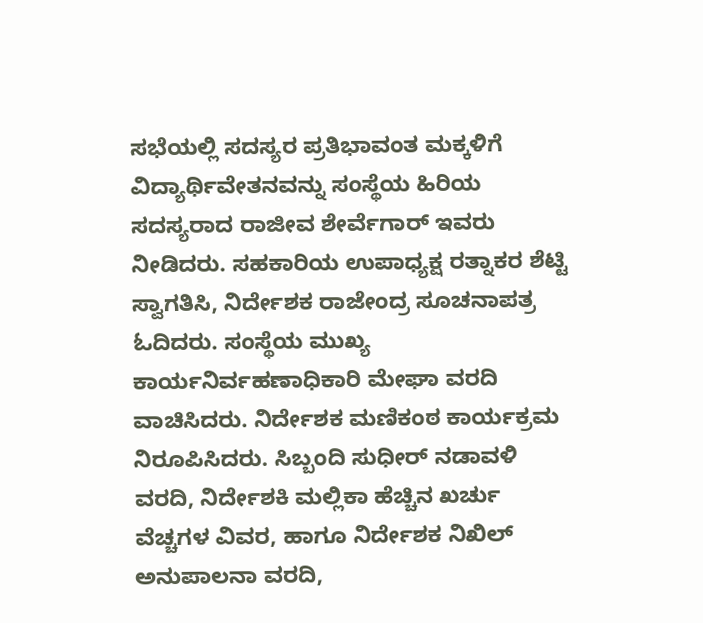ಸಭೆಯಲ್ಲಿ ಸದಸ್ಯರ ಪ್ರತಿಭಾವಂತ ಮಕ್ಕಳಿಗೆ ವಿದ್ಯಾರ್ಥಿವೇತನವನ್ನು ಸಂಸ್ಥೆಯ ಹಿರಿಯ ಸದಸ್ಯರಾದ ರಾಜೀವ ಶೇರ್ವೆಗಾರ್ ಇವರು ನೀಡಿದರು. ಸಹಕಾರಿಯ ಉಪಾಧ್ಯಕ್ಷ ರತ್ನಾಕರ ಶೆಟ್ಟಿ ಸ್ವಾಗತಿಸಿ, ನಿರ್ದೇಶಕ ರಾಜೇಂದ್ರ ಸೂಚನಾಪತ್ರ ಓದಿದರು. ಸಂಸ್ಥೆಯ ಮುಖ್ಯ ಕಾರ್ಯನಿರ್ವಹಣಾಧಿಕಾರಿ ಮೇಘಾ ವರದಿ ವಾಚಿಸಿದರು. ನಿರ್ದೇಶಕ ಮಣಿಕಂಠ ಕಾರ್ಯಕ್ರಮ ನಿರೂಪಿಸಿದರು. ಸಿಬ್ಬಂದಿ ಸುಧೀರ್ ನಡಾವಳಿ ವರದಿ, ನಿರ್ದೇಶಕಿ ಮಲ್ಲಿಕಾ ಹೆಚ್ಚಿನ ಖರ್ಚು ವೆಚ್ಚಗಳ ವಿವರ, ಹಾಗೂ ನಿರ್ದೇಶಕ ನಿಖಿಲ್ ಅನುಪಾಲನಾ ವರದಿ,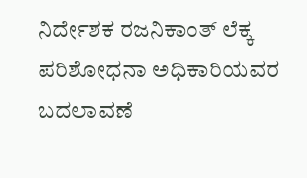ನಿರ್ದೇಶಕ ರಜನಿಕಾಂತ್ ಲೆಕ್ಕ ಪರಿಶೋಧನಾ ಅಧಿಕಾರಿಯವರ ಬದಲಾವಣೆ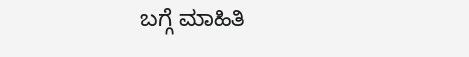ಬಗ್ಗೆ ಮಾಹಿತಿ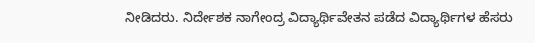ನೀಡಿದರು. ನಿರ್ದೇಶಕ ನಾಗೇಂದ್ರ ವಿದ್ಯಾರ್ಥಿವೇತನ ಪಡೆದ ವಿದ್ಯಾರ್ಥಿಗಳ ಹೆಸರು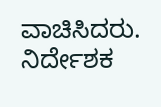ವಾಚಿಸಿದರು. ನಿರ್ದೇಶಕ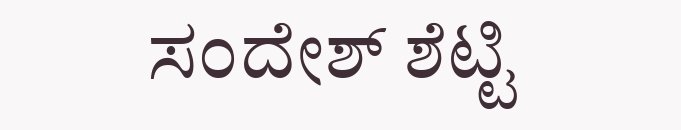ಸಂದೇಶ್ ಶೆಟ್ಟಿ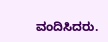ವಂದಿಸಿದರು.